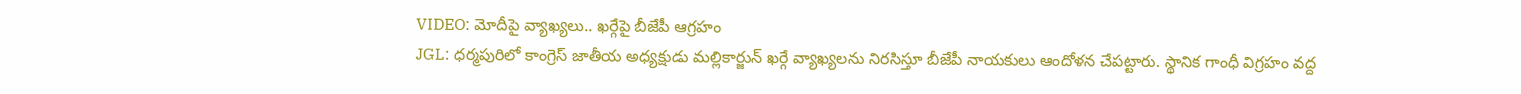VIDEO: మోదీపై వ్యాఖ్యలు.. ఖర్గేపై బీజేపీ ఆగ్రహం
JGL: ధర్మపురిలో కాంగ్రెస్ జాతీయ అధ్యక్షుడు మల్లికార్జున్ ఖర్గే వ్యాఖ్యలను నిరసిస్తూ బీజేపీ నాయకులు ఆందోళన చేపట్టారు. స్థానిక గాంధీ విగ్రహం వద్ద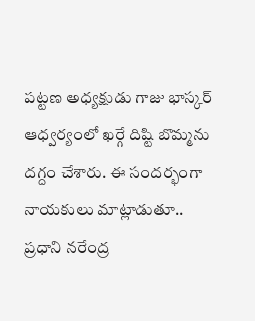పట్టణ అధ్యక్షుడు గాజు భాస్కర్ ఆధ్వర్యంలో ఖర్గే దిష్టి బొమ్మను దగ్దం చేశారు. ఈ సందర్భంగా నాయకులు మాట్లాడుతూ.. ప్రధాని నరేంద్ర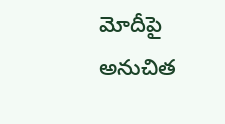మోదీపై అనుచిత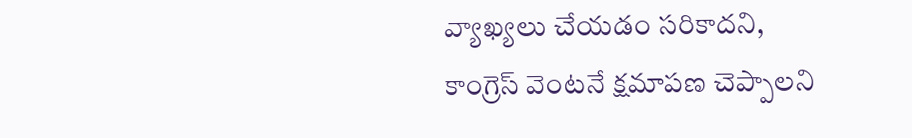వ్యాఖ్యలు చేయడం సరికాదని, కాంగ్రెస్ వెంటనే క్షమాపణ చెప్పాలని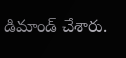డిమాండ్ చేశారు.